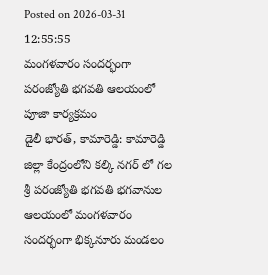Posted on 2026-03-31 12:55:55
మంగళవారం సందర్భంగా పరంజ్యోతి భగవతి ఆలయంలో పూజా కార్యక్రమం
డైలీ భారత్, కామారెడ్డి: కామారెడ్డి జిల్లా కేంద్రంలోని కల్కి నగర్ లో గల శ్రీ పరంజ్యోతి భగవతి భగవానుల ఆలయంలో మంగళవారం సందర్భంగా భిక్కనూరు మండలం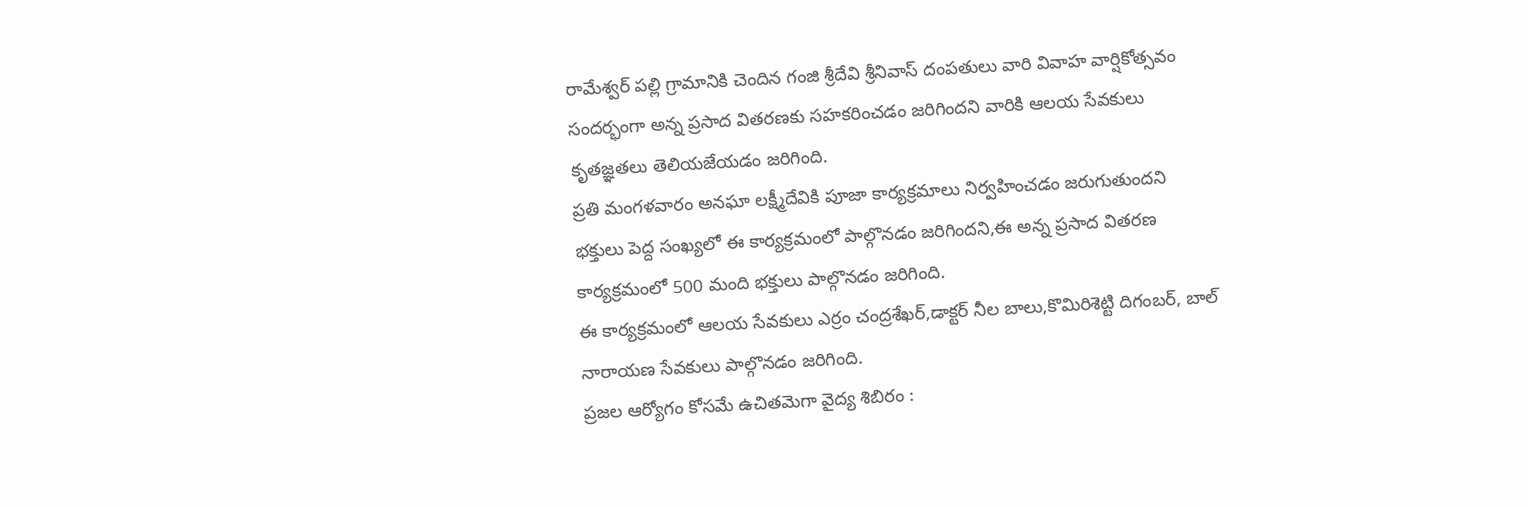రామేశ్వర్ పల్లి గ్రామానికి చెందిన గంజి శ్రీదేవి శ్రీనివాస్ దంపతులు వారి వివాహ వార్షికోత్సవం సందర్భంగా అన్న ప్రసాద వితరణకు సహకరించడం జరిగిందని వారికి ఆలయ సేవకులు కృతజ్ఞతలు తెలియజేయడం జరిగింది.
ప్రతి మంగళవారం అనఘా లక్ష్మీదేవికి పూజా కార్యక్రమాలు నిర్వహించడం జరుగుతుందని భక్తులు పెద్ద సంఖ్యలో ఈ కార్యక్రమంలో పాల్గొనడం జరిగిందని,ఈ అన్న ప్రసాద వితరణ కార్యక్రమంలో 500 మంది భక్తులు పాల్గొనడం జరిగింది.
ఈ కార్యక్రమంలో ఆలయ సేవకులు ఎర్రం చంద్రశేఖర్,డాక్టర్ నీల బాలు,కొమిరిశెట్టి దిగంబర్, బాల్ నారాయణ సేవకులు పాల్గొనడం జరిగింది.
ప్రజల ఆర్యోగం కోసమే ఉచితమెగా వైద్య శిబిరం :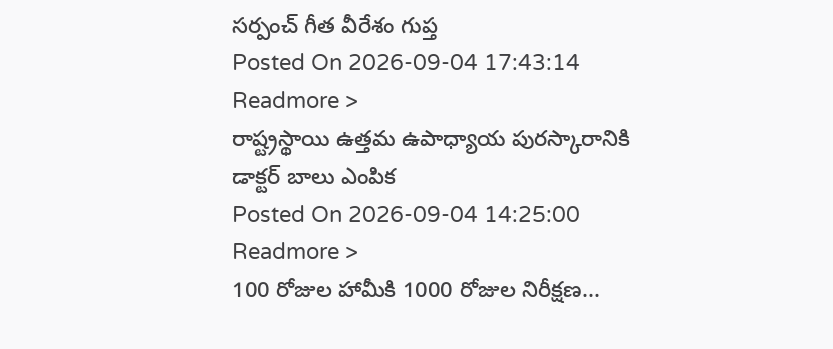సర్పంచ్ గీత వీరేశం గుప్త
Posted On 2026-09-04 17:43:14
Readmore >
రాష్ట్రస్థాయి ఉత్తమ ఉపాధ్యాయ పురస్కారానికి డాక్టర్ బాలు ఎంపిక
Posted On 2026-09-04 14:25:00
Readmore >
100 రోజుల హామీకి 1000 రోజుల నిరీక్షణ...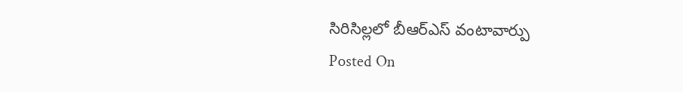సిరిసిల్లలో బీఆర్ఎస్ వంటావార్పు
Posted On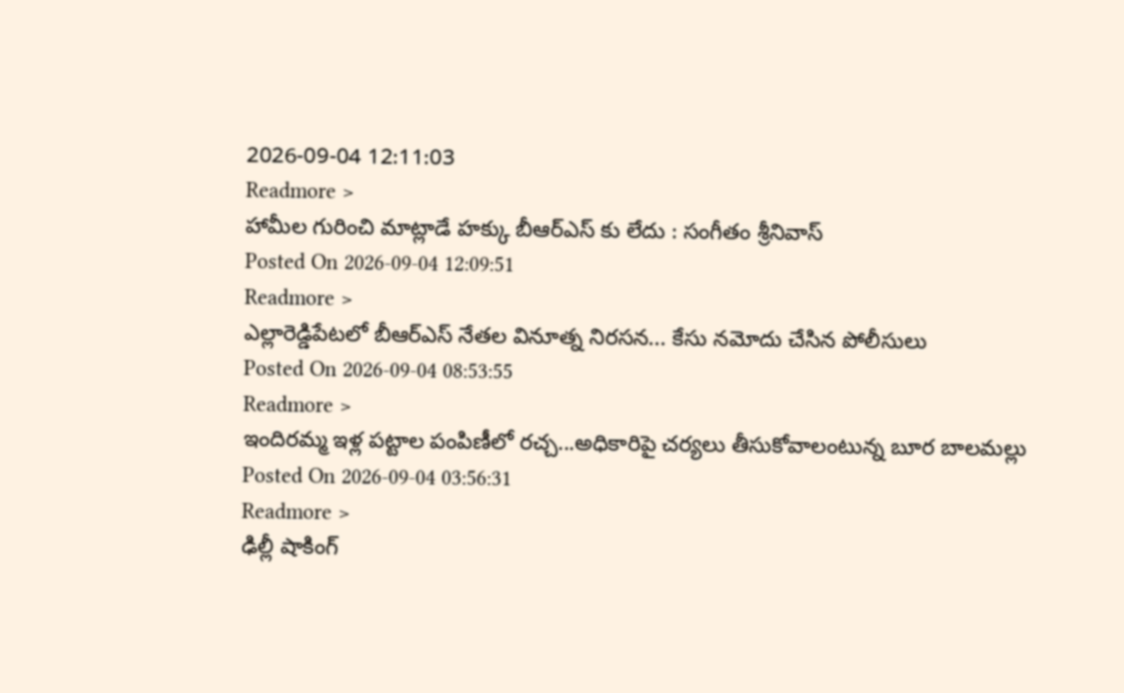2026-09-04 12:11:03
Readmore >
హామీల గురించి మాట్లాడే హక్కు బీఆర్ఎస్ కు లేదు : సంగీతం శ్రీనివాస్
Posted On 2026-09-04 12:09:51
Readmore >
ఎల్లారెడ్డిపేటలో బీఆర్ఎస్ నేతల వినూత్న నిరసన... కేసు నమోదు చేసిన పోలీసులు
Posted On 2026-09-04 08:53:55
Readmore >
ఇందిరమ్మ ఇళ్ల పట్టాల పంపిణీలో రచ్చ...అధికారిపై చర్యలు తీసుకోవాలంటున్న బూర బాలమల్లు
Posted On 2026-09-04 03:56:31
Readmore >
ఢిల్లీ షాకింగ్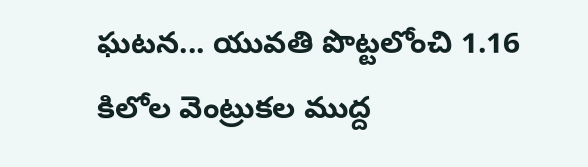ఘటన... యువతి పొట్టలోంచి 1.16 కిలోల వెంట్రుకల ముద్ద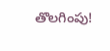తొలగింపు!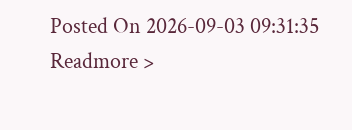Posted On 2026-09-03 09:31:35
Readmore >